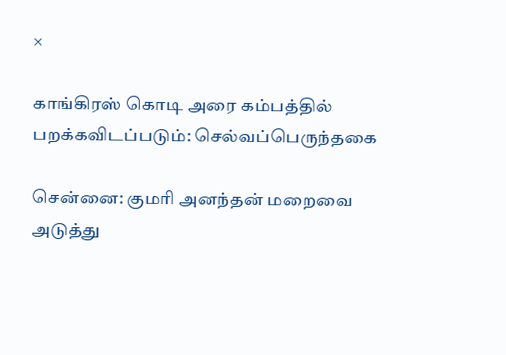×

காங்கிரஸ் கொடி அரை கம்பத்தில் பறக்கவிடப்படும்: செல்வப்பெருந்தகை

சென்னை: குமரி அனந்தன் மறைவை அடுத்து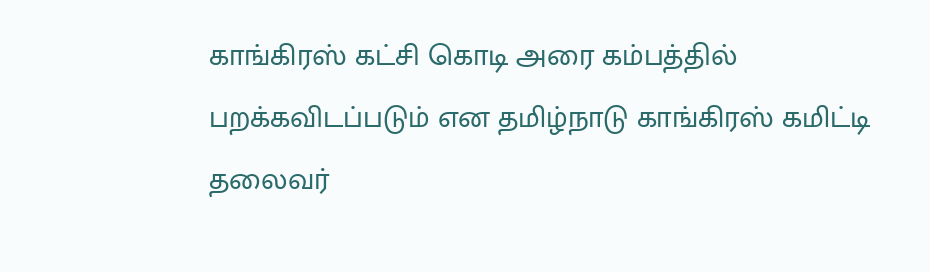காங்கிரஸ் கட்சி கொடி அரை கம்பத்தில் பறக்கவிடப்படும் என தமிழ்நாடு காங்கிரஸ் கமிட்டி தலைவர்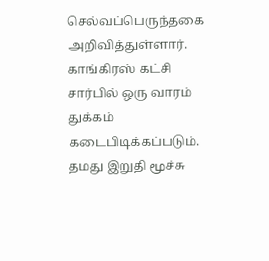செல்வப்பெருந்தகை அறிவித்துள்ளார். காங்கிரஸ் கட்சி சார்பில் ஒரு வாரம் துக்கம் கடைபிடிக்கப்படும். தமது இறுதி மூச்சு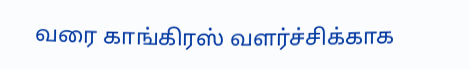வரை காங்கிரஸ் வளர்ச்சிக்காக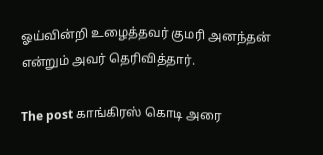ஓய்வின்றி உழைத்தவர் குமரி அனந்தன் என்றும் அவர் தெரிவித்தார்.

The post காங்கிரஸ் கொடி அரை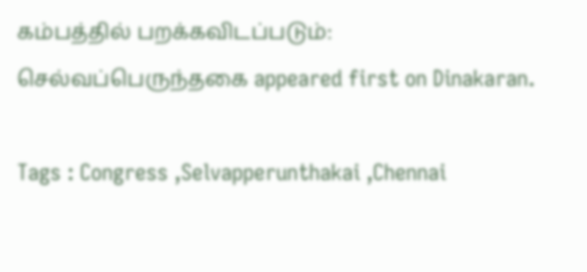கம்பத்தில் பறக்கவிடப்படும்: செல்வப்பெருந்தகை appeared first on Dinakaran.

Tags : Congress ,Selvapperunthakai ,Chennai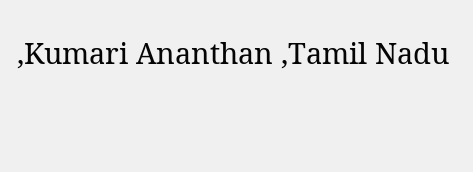,Kumari Ananthan ,Tamil Nadu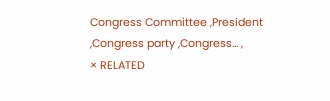Congress Committee ,President ,Congress party ,Congress… ,
× RELATED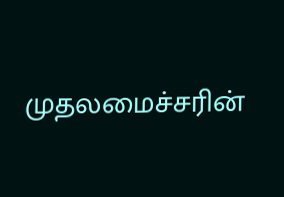முதலமைச்சரின்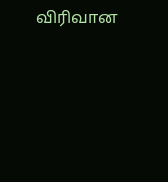விரிவான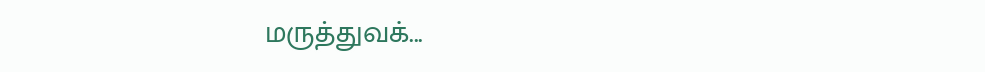மருத்துவக்...